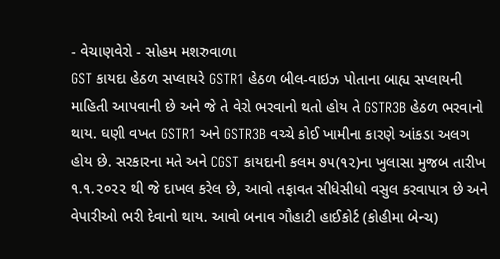- વેચાણવેરો - સોહમ મશરુવાળા
GST કાયદા હેઠળ સપ્લાયરે GSTR1 હેઠળ બીલ-વાઇઝ પોતાના બાહ્ય સપ્લાયની માહિતી આપવાની છે અને જે તે વેરો ભરવાનો થતો હોય તે GSTR3B હેઠળ ભરવાનો થાય. ઘણી વખત GSTR1 અને GSTR3B વચ્ચે કોઈ ખામીના કારણે આંકડા અલગ હોય છે. સરકારના મતે અને CGST કાયદાની કલમ ૭૫(૧૨)ના ખુલાસા મુજબ તારીખ ૧.૧.૨૦૨૨ થી જે દાખલ કરેલ છે, આવો તફાવત સીધેસીધો વસુલ કરવાપાત્ર છે અને વેપારીઓ ભરી દેવાનો થાય. આવો બનાવ ગૌહાટી હાઈકોર્ટ (કોહીમા બેન્ચ)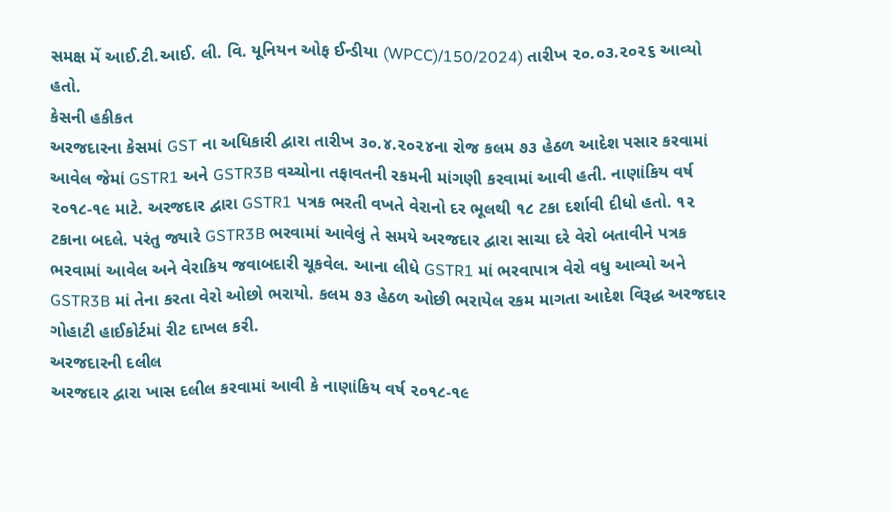સમક્ષ મેં આઈ.ટી.આઈ. લી. વિ. યૂનિયન ઓફ ઈન્ડીયા (WPCC)/150/2024) તારીખ ૨૦.૦૩.૨૦૨૬ આવ્યો હતો.
કેસની હકીકત
અરજદારના કેસમાં GST ના અધિકારી દ્વારા તારીખ ૩૦.૪.૨૦૨૪ના રોજ કલમ ૭૩ હેઠળ આદેશ પસાર કરવામાં આવેલ જેમાં GSTR1 અને GSTR3B વચ્ચોના તફાવતની રકમની માંગણી કરવામાં આવી હતી. નાણાંકિય વર્ષ ૨૦૧૮-૧૯ માટે. અરજદાર દ્વારા GSTR1 પત્રક ભરતી વખતે વેરાનો દર ભૂલથી ૧૮ ટકા દર્શાવી દીધો હતો. ૧૨ ટકાના બદલે. પરંતુ જ્યારે GSTR3B ભરવામાં આવેલું તે સમયે અરજદાર દ્વારા સાચા દરે વેરો બતાવીને પત્રક ભરવામાં આવેલ અને વેરાકિય જવાબદારી ચૂકવેલ. આના લીધે GSTR1 માં ભરવાપાત્ર વેરો વધુ આવ્યો અને GSTR3B માં તેના કરતા વેરો ઓછો ભરાયો. કલમ ૭૩ હેઠળ ઓછી ભરાયેલ રકમ માગતા આદેશ વિરૂદ્ધ અરજદાર ગોહાટી હાઈકોર્ટમાં રીટ દાખલ કરી.
અરજદારની દલીલ
અરજદાર દ્વારા ખાસ દલીલ કરવામાં આવી કે નાણાંકિય વર્ષ ૨૦૧૮-૧૯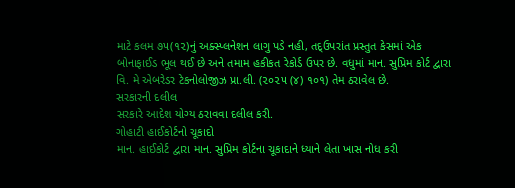માટે કલમ ૭૫(૧૨)નું અક્સ્પ્લનેશન લાગુ પડે નહી, તદ્ઉપરાંત પ્રસ્તુત કેસમાં એક બોનાફાઈડ ભૂલ થઈ છે અને તમામ હકીકત રેકોર્ડ ઉપર છે. વધુમાં માન. સુપ્રિમ કોર્ટ દ્વારા વિ. મે એબરેડર ટેકનોલોજીઝ પ્રા.લી. (૨૦૨૫ (૪) ૧૦૧) તેમ ઠરાવેલ છે.
સરકારની દલીલ
સરકારે આદેશ યોગ્ય ઠરાવવા દલીલ કરી.
ગોહાટી હાઈકોર્ટનો ચૂકાદો
માન. હાઈકોર્ટ દ્વારા માન. સુપ્રિમ કોર્ટના ચૂકાદાને ધ્યાને લેતા ખાસ નોધ કરી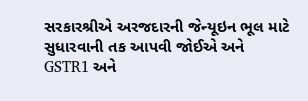સરકારશ્રીએ અરજદારની જેન્યૂઇન ભૂલ માટે સુધારવાની તક આપવી જોઈએ અને GSTR1 અને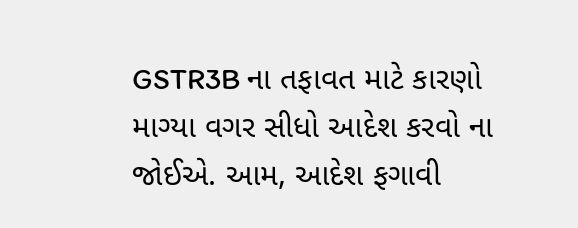GSTR3B ના તફાવત માટે કારણો માગ્યા વગર સીધો આદેશ કરવો ના જોઈએ. આમ, આદેશ ફગાવી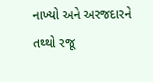નાખ્યો અને અરજદારને તથ્થો રજૂ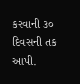કરવાની ૩૦ દિવસની તક આપી.